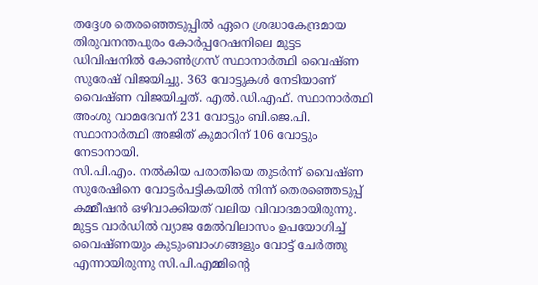തദ്ദേശ തെരഞ്ഞെടുപ്പിൽ ഏറെ ശ്രദ്ധാകേന്ദ്രമായ തിരുവനന്തപുരം കോർപ്പറേഷനിലെ മുട്ടട ഡിവിഷനിൽ കോൺഗ്രസ് സ്ഥാനാർത്ഥി വൈഷ്ണ സുരേഷ് വിജയിച്ചു. 363 വോട്ടുകൾ നേടിയാണ് വൈഷ്ണ വിജയിച്ചത്. എൽ.ഡി.എഫ്. സ്ഥാനാർത്ഥി അംശു വാമദേവന് 231 വോട്ടും ബി.ജെ.പി. സ്ഥാനാർത്ഥി അജിത് കുമാറിന് 106 വോട്ടും നേടാനായി.
സി.പി.എം. നൽകിയ പരാതിയെ തുടർന്ന് വൈഷ്ണ സുരേഷിനെ വോട്ടർപട്ടികയിൽ നിന്ന് തെരഞ്ഞെടുപ്പ് കമ്മീഷൻ ഒഴിവാക്കിയത് വലിയ വിവാദമായിരുന്നു. മുട്ടട വാർഡിൽ വ്യാജ മേൽവിലാസം ഉപയോഗിച്ച് വൈഷ്ണയും കുടുംബാംഗങ്ങളും വോട്ട് ചേർത്തു എന്നായിരുന്നു സി.പി.എമ്മിന്റെ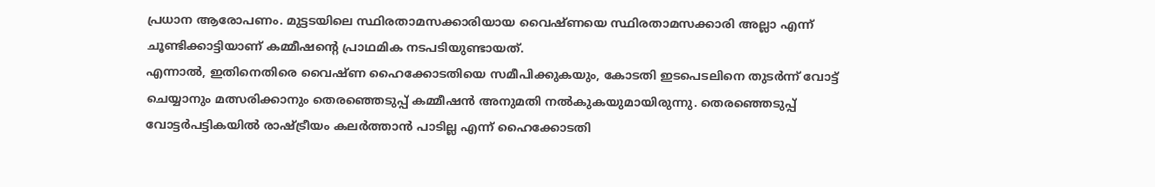പ്രധാന ആരോപണം. മുട്ടടയിലെ സ്ഥിരതാമസക്കാരിയായ വൈഷ്ണയെ സ്ഥിരതാമസക്കാരി അല്ലാ എന്ന് ചൂണ്ടിക്കാട്ടിയാണ് കമ്മീഷൻ്റെ പ്രാഥമിക നടപടിയുണ്ടായത്.
എന്നാൽ, ഇതിനെതിരെ വൈഷ്ണ ഹൈക്കോടതിയെ സമീപിക്കുകയും, കോടതി ഇടപെടലിനെ തുടർന്ന് വോട്ട് ചെയ്യാനും മത്സരിക്കാനും തെരഞ്ഞെടുപ്പ് കമ്മീഷൻ അനുമതി നൽകുകയുമായിരുന്നു. തെരഞ്ഞെടുപ്പ് വോട്ടർപട്ടികയിൽ രാഷ്ട്രീയം കലർത്താൻ പാടില്ല എന്ന് ഹൈക്കോടതി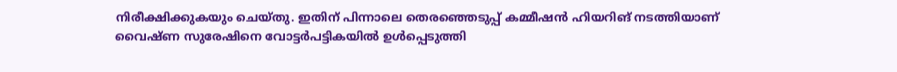നിരീക്ഷിക്കുകയും ചെയ്തു. ഇതിന് പിന്നാലെ തെരഞ്ഞെടുപ്പ് കമ്മീഷൻ ഹിയറിങ് നടത്തിയാണ് വൈഷ്ണ സുരേഷിനെ വോട്ടർപട്ടികയിൽ ഉൾപ്പെടുത്തി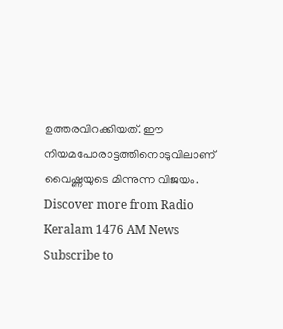ഉത്തരവിറക്കിയത്. ഈ നിയമപോരാട്ടത്തിനൊടുവിലാണ് വൈഷ്ണയുടെ മിന്നുന്ന വിജയം.
Discover more from Radio Keralam 1476 AM News
Subscribe to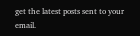get the latest posts sent to your email.